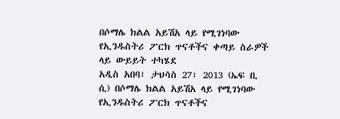በሶማሌ ክልል አይሽአ ላይ የሚገነባው የኢንዱስትሪ ፖርክ ጥናቶችና ቀጣይ ስራዎች ላይ ውይይት ተካሄደ
አዲስ አበባ፣ ታህሳስ 27፣ 2013 (ኤፍ ቢ ሲ) በሶማሌ ክልል አይሽአ ላይ የሚገነባው የኢንዱስትሪ ፖርክ ጥናቶችና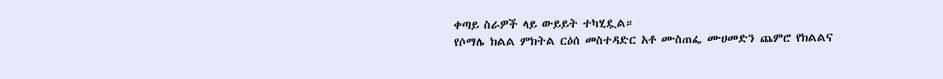ቀጣይ ስራዎች ላይ ውይይት ተካሂዷል።
የሶማሌ ክልል ምክትል ርዕሰ መስተዳድር አቶ ሙስጠፌ ሙሀመድን ጨምሮ የክልልና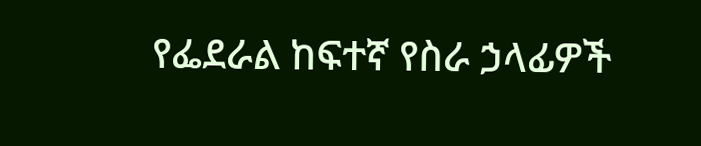የፌደራል ከፍተኛ የስራ ኃላፊዎች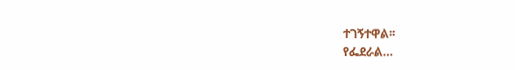ተገኝተዋል፡፡
የፌደራል…